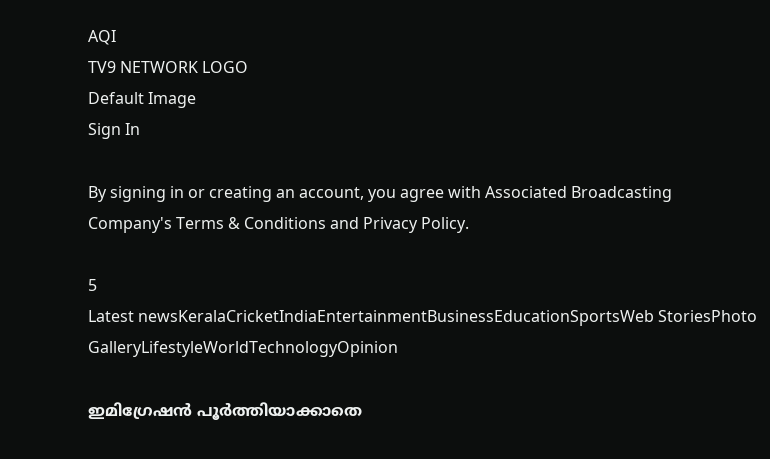AQI
TV9 NETWORK LOGO
Default Image
Sign In

By signing in or creating an account, you agree with Associated Broadcasting Company's Terms & Conditions and Privacy Policy.

5
Latest newsKeralaCricketIndiaEntertainmentBusinessEducationSportsWeb StoriesPhoto GalleryLifestyleWorldTechnologyOpinion

ഇമിഗ്രേഷൻ പൂർത്തിയാക്കാതെ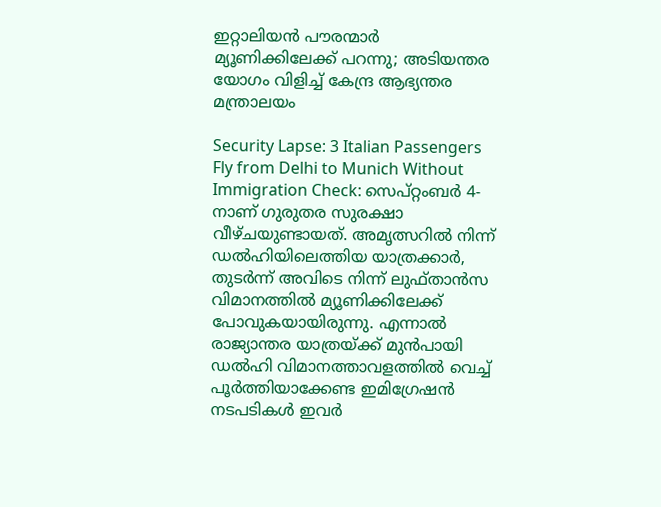ഇറ്റാലിയൻ പൗരന്മാർ മ്യൂണിക്കിലേക്ക് പറന്നു; അടിയന്തര യോഗം വിളിച്ച് കേന്ദ്ര ആഭ്യന്തര മന്ത്രാലയം

Security Lapse: 3 Italian Passengers Fly from Delhi to Munich Without Immigration Check: സെപ്റ്റംബർ 4-നാണ് ഗുരുതര സുരക്ഷാ വീഴ്ചയുണ്ടായത്. അമൃത്സറിൽ നിന്ന് ഡൽഹിയിലെത്തിയ യാത്രക്കാർ, തുടർന്ന് അവിടെ നിന്ന് ലുഫ്താൻസ വിമാനത്തിൽ മ്യൂണിക്കിലേക്ക് പോവുകയായിരുന്നു. എന്നാൽ രാജ്യാന്തര യാത്രയ്ക്ക് മുൻപായി ഡൽഹി വിമാനത്താവളത്തിൽ വെച്ച് പൂർത്തിയാക്കേണ്ട ഇമിഗ്രേഷൻ നടപടികൾ ഇവർ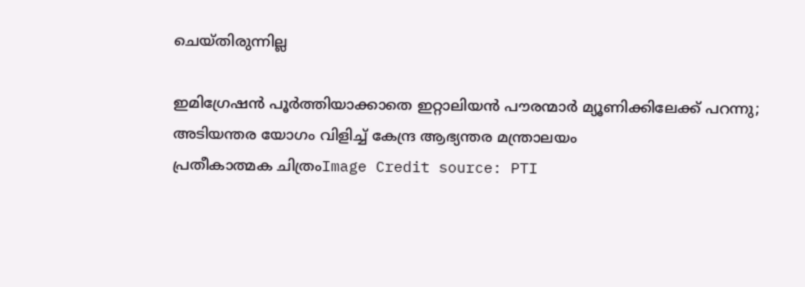ചെയ്തിരുന്നില്ല

ഇമിഗ്രേഷൻ പൂർത്തിയാക്കാതെ ഇറ്റാലിയൻ പൗരന്മാർ മ്യൂണിക്കിലേക്ക് പറന്നു; അടിയന്തര യോഗം വിളിച്ച് കേന്ദ്ര ആഭ്യന്തര മന്ത്രാലയം
പ്രതീകാത്മക ചിത്രംImage Credit source: PTI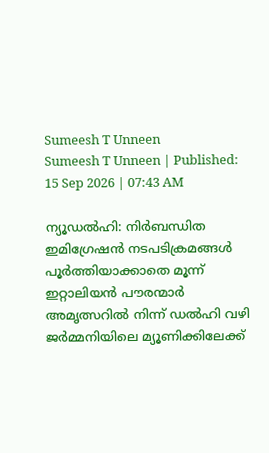Sumeesh T Unneen
Sumeesh T Unneen | Published: 15 Sep 2026 | 07:43 AM

ന്യൂഡൽഹി: നിർബന്ധിത ഇമിഗ്രേഷൻ നടപടിക്രമങ്ങൾ പൂർത്തിയാക്കാതെ മൂന്ന് ഇറ്റാലിയൻ പൗരന്മാർ അമൃത്സറിൽ നിന്ന് ഡൽഹി വഴി ജർമ്മനിയിലെ മ്യൂണിക്കിലേക്ക്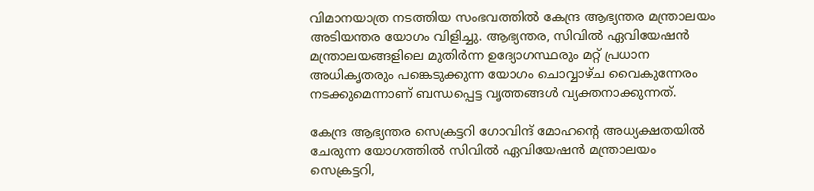വിമാനയാത്ര നടത്തിയ സംഭവത്തിൽ കേന്ദ്ര ആഭ്യന്തര മന്ത്രാലയം അടിയന്തര യോഗം വിളിച്ചു. ആഭ്യന്തര, സിവിൽ ഏവിയേഷൻ മന്ത്രാലയങ്ങളിലെ മുതിർന്ന ഉദ്യോഗസ്ഥരും മറ്റ് പ്രധാന അധികൃതരും പങ്കെടുക്കുന്ന യോഗം ചൊവ്വാഴ്ച വൈകുന്നേരം നടക്കുമെന്നാണ് ബന്ധപ്പെട്ട വൃത്തങ്ങൾ വ്യക്തനാക്കുന്നത്.

കേന്ദ്ര ആഭ്യന്തര സെക്രട്ടറി ഗോവിന്ദ് മോഹൻ്റെ അധ്യക്ഷതയിൽ ചേരുന്ന യോഗത്തിൽ സിവിൽ ഏവിയേഷൻ മന്ത്രാലയം സെക്രട്ടറി,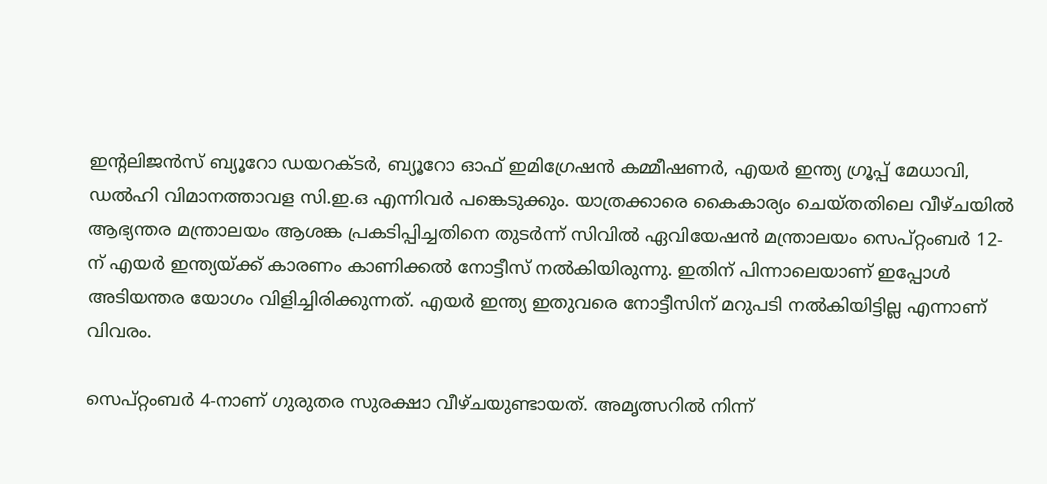ഇൻ്റലിജൻസ് ബ്യൂറോ ഡയറക്ടർ, ബ്യൂറോ ഓഫ് ഇമിഗ്രേഷൻ കമ്മീഷണർ, എയർ ഇന്ത്യ ഗ്രൂപ്പ് മേധാവി, ഡൽഹി വിമാനത്താവള സി.ഇ.ഒ എന്നിവർ പങ്കെടുക്കും. യാത്രക്കാരെ കൈകാര്യം ചെയ്തതിലെ വീഴ്ചയിൽ ആഭ്യന്തര മന്ത്രാലയം ആശങ്ക പ്രകടിപ്പിച്ചതിനെ തുടർന്ന് സിവിൽ ഏവിയേഷൻ മന്ത്രാലയം സെപ്റ്റംബർ 12-ന് എയർ ഇന്ത്യയ്ക്ക് കാരണം കാണിക്കൽ നോട്ടീസ് നൽകിയിരുന്നു. ഇതിന് പിന്നാലെയാണ് ഇപ്പോൾ അടിയന്തര യോഗം വിളിച്ചിരിക്കുന്നത്. എയർ ഇന്ത്യ ഇതുവരെ നോട്ടീസിന് മറുപടി നൽകിയിട്ടില്ല എന്നാണ് വിവരം.

സെപ്റ്റംബർ 4-നാണ് ഗുരുതര സുരക്ഷാ വീഴ്ചയുണ്ടായത്. അമൃത്സറിൽ നിന്ന്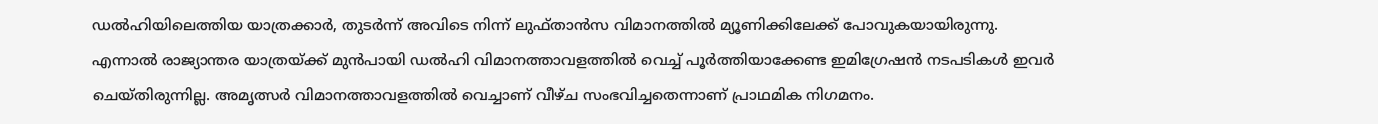ഡൽഹിയിലെത്തിയ യാത്രക്കാർ, തുടർന്ന് അവിടെ നിന്ന് ലുഫ്താൻസ വിമാനത്തിൽ മ്യൂണിക്കിലേക്ക് പോവുകയായിരുന്നു. എന്നാൽ രാജ്യാന്തര യാത്രയ്ക്ക് മുൻപായി ഡൽഹി വിമാനത്താവളത്തിൽ വെച്ച് പൂർത്തിയാക്കേണ്ട ഇമിഗ്രേഷൻ നടപടികൾ ഇവർ ചെയ്തിരുന്നില്ല. അമൃത്സർ വിമാനത്താവളത്തിൽ വെച്ചാണ് വീഴ്ച സംഭവിച്ചതെന്നാണ് പ്രാഥമിക നിഗമനം.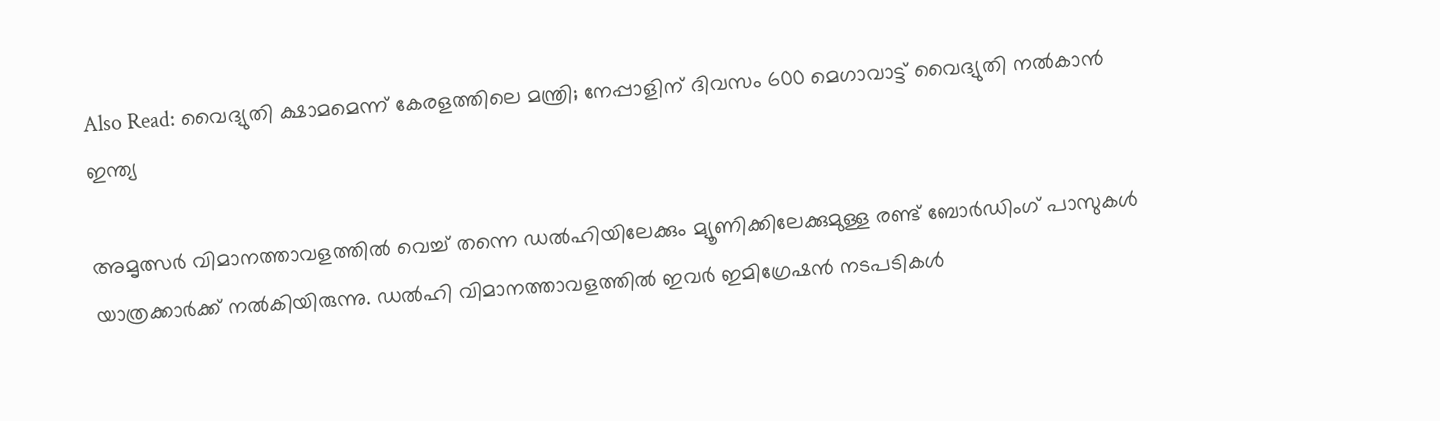Also Read: വൈദ്യുതി ക്ഷാമമെന്ന് കേരളത്തിലെ മന്ത്രി; നേപ്പാളിന് ദിവസം 600 മെഗാവാട്ട് വൈദ്യുതി നൽകാൻ ഇന്ത്യ

അമൃത്സർ വിമാനത്താവളത്തിൽ വെച്ച് തന്നെ ഡൽഹിയിലേക്കും മ്യൂണിക്കിലേക്കുമുള്ള രണ്ട് ബോർഡിംഗ് പാസുകൾ യാത്രക്കാർക്ക് നൽകിയിരുന്നു. ഡൽഹി വിമാനത്താവളത്തിൽ ഇവർ ഇമിഗ്രേഷൻ നടപടികൾ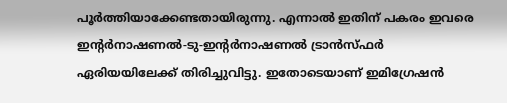പൂർത്തിയാക്കേണ്ടതായിരുന്നു. എന്നാൽ ഇതിന് പകരം ഇവരെ ഇൻ്റർനാഷണൽ-ടു-ഇൻ്റർനാഷണൽ ട്രാൻസ്ഫർ ഏരിയയിലേക്ക് തിരിച്ചുവിട്ടു. ഇതോടെയാണ് ഇമിഗ്രേഷൻ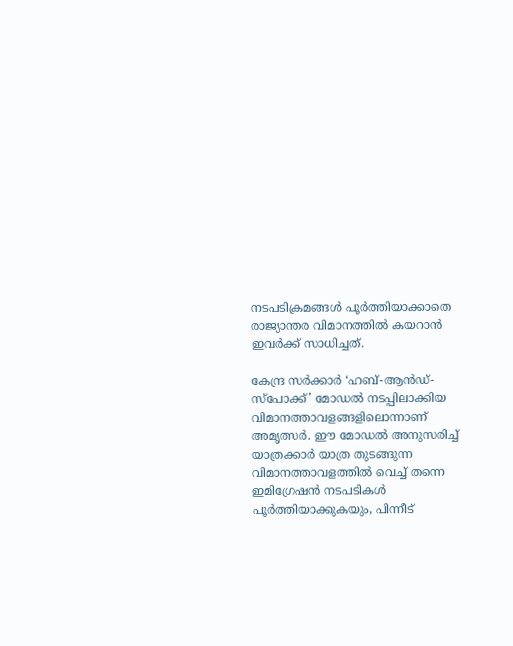നടപടിക്രമങ്ങൾ പൂർത്തിയാക്കാതെ രാജ്യാന്തര വിമാനത്തിൽ കയറാൻ ഇവർക്ക് സാധിച്ചത്.

കേന്ദ്ര സർക്കാർ ‘ഹബ്-ആൻഡ്-സ്പോക്ക്’ മോഡൽ നടപ്പിലാക്കിയ വിമാനത്താവളങ്ങളിലൊന്നാണ് അമൃത്സർ. ഈ മോഡൽ അനുസരിച്ച് യാത്രക്കാർ യാത്ര തുടങ്ങുന്ന വിമാനത്താവളത്തിൽ വെച്ച് തന്നെ ഇമിഗ്രേഷൻ നടപടികൾ പൂർത്തിയാക്കുകയും, പിന്നീട്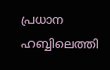പ്രധാന ഹബ്ബിലെത്തി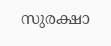സുരക്ഷാ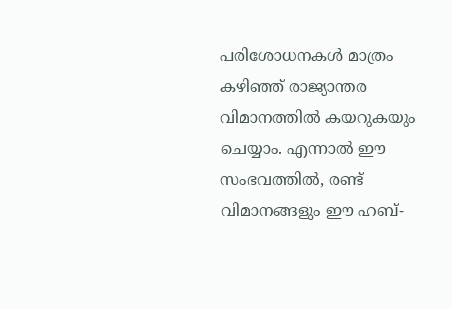പരിശോധനകൾ മാത്രം കഴിഞ്ഞ് രാജ്യാന്തര വിമാനത്തിൽ കയറുകയും ചെയ്യാം. എന്നാൽ ഈ സംഭവത്തിൽ, രണ്ട് വിമാനങ്ങളും ഈ ഹബ്-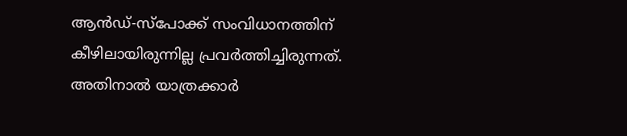ആൻഡ്-സ്പോക്ക് സംവിധാനത്തിന് കീഴിലായിരുന്നില്ല പ്രവർത്തിച്ചിരുന്നത്. അതിനാൽ യാത്രക്കാർ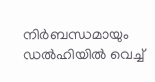നിർബന്ധമായും ഡൽഹിയിൽ വെച്ച്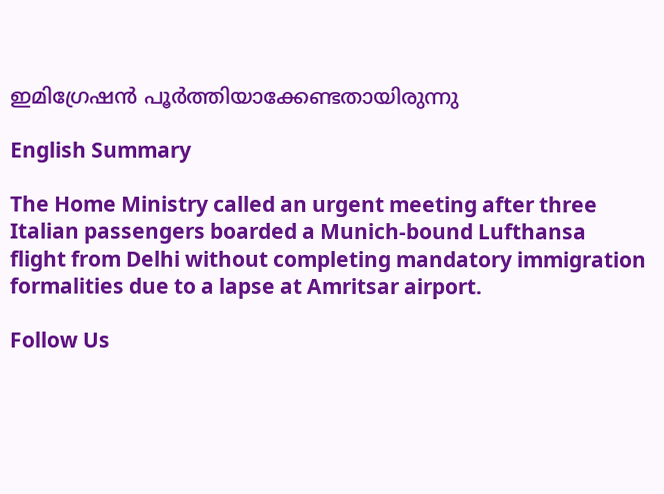ഇമിഗ്രേഷൻ പൂർത്തിയാക്കേണ്ടതായിരുന്നു

English Summary

The Home Ministry called an urgent meeting after three Italian passengers boarded a Munich-bound Lufthansa flight from Delhi without completing mandatory immigration formalities due to a lapse at Amritsar airport.

Follow Us